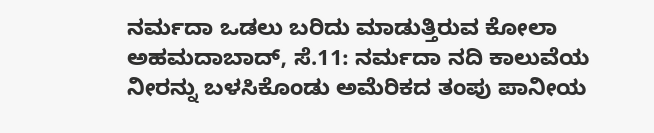ನರ್ಮದಾ ಒಡಲು ಬರಿದು ಮಾಡುತ್ತಿರುವ ಕೋಲಾ
ಅಹಮದಾಬಾದ್, ಸೆ.11: ನರ್ಮದಾ ನದಿ ಕಾಲುವೆಯ ನೀರನ್ನು ಬಳಸಿಕೊಂಡು ಅಮೆರಿಕದ ತಂಪು ಪಾನೀಯ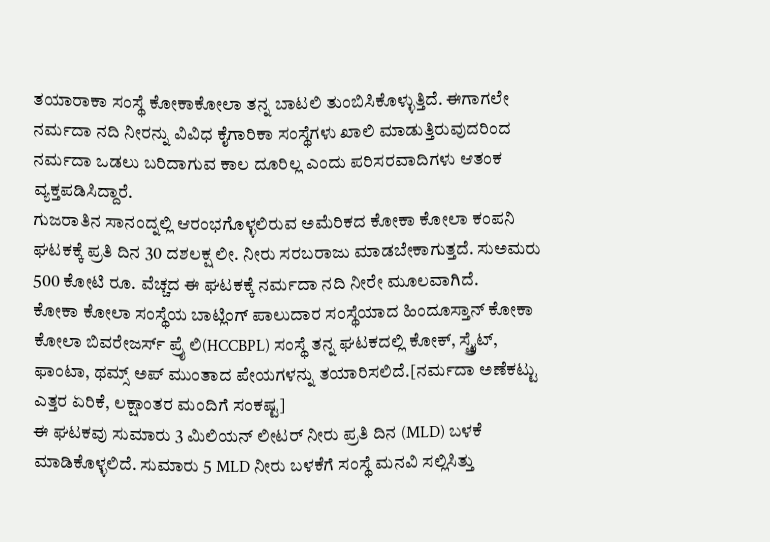ತಯಾರಾಕಾ ಸಂಸ್ಥೆ ಕೋಕಾಕೋಲಾ ತನ್ನ ಬಾಟಲಿ ತುಂಬಿಸಿಕೊಳ್ಳುತ್ತಿದೆ. ಈಗಾಗಲೇ ನರ್ಮದಾ ನದಿ ನೀರನ್ನು ವಿವಿಧ ಕೈಗಾರಿಕಾ ಸಂಸ್ಥೆಗಳು ಖಾಲಿ ಮಾಡುತ್ತಿರುವುದರಿಂದ ನರ್ಮದಾ ಒಡಲು ಬರಿದಾಗುವ ಕಾಲ ದೂರಿಲ್ಲ ಎಂದು ಪರಿಸರವಾದಿಗಳು ಆತಂಕ ವ್ಯಕ್ತಪಡಿಸಿದ್ದಾರೆ.
ಗುಜರಾತಿನ ಸಾನಂದ್ನಲ್ಲಿ ಆರಂಭಗೊಳ್ಳಲಿರುವ ಅಮೆರಿಕದ ಕೋಕಾ ಕೋಲಾ ಕಂಪನಿ ಘಟಕಕ್ಕೆ ಪ್ರತಿ ದಿನ 30 ದಶಲಕ್ಷ ಲೀ. ನೀರು ಸರಬರಾಜು ಮಾಡಬೇಕಾಗುತ್ತದೆ. ಸುಅಮರು 500 ಕೋಟಿ ರೂ. ವೆಚ್ಚದ ಈ ಘಟಕಕ್ಕೆ ನರ್ಮದಾ ನದಿ ನೀರೇ ಮೂಲವಾಗಿದೆ.
ಕೋಕಾ ಕೋಲಾ ಸಂಸ್ಥೆಯ ಬಾಟ್ಲಿಂಗ್ ಪಾಲುದಾರ ಸಂಸ್ಥೆಯಾದ ಹಿಂದೂಸ್ತಾನ್ ಕೋಕಾ ಕೋಲಾ ಬಿವರೇಜರ್ಸ್ ಪ್ರೈ ಲಿ(HCCBPL) ಸಂಸ್ಥೆ ತನ್ನ ಘಟಕದಲ್ಲಿ ಕೋಕ್, ಸ್ಪ್ರೈಟ್, ಫಾಂಟಾ, ಥಮ್ಸ್ ಅಪ್ ಮುಂತಾದ ಪೇಯಗಳನ್ನು ತಯಾರಿಸಲಿದೆ.[ನರ್ಮದಾ ಅಣೆಕಟ್ಟು ಎತ್ತರ ಏರಿಕೆ, ಲಕ್ಷಾಂತರ ಮಂದಿಗೆ ಸಂಕಷ್ಟ]
ಈ ಘಟಕವು ಸುಮಾರು 3 ಮಿಲಿಯನ್ ಲೀಟರ್ ನೀರು ಪ್ರತಿ ದಿನ (MLD) ಬಳಕೆ ಮಾಡಿಕೊಳ್ಳಲಿದೆ. ಸುಮಾರು 5 MLD ನೀರು ಬಳಕೆಗೆ ಸಂಸ್ಥೆ ಮನವಿ ಸಲ್ಲಿಸಿತ್ತು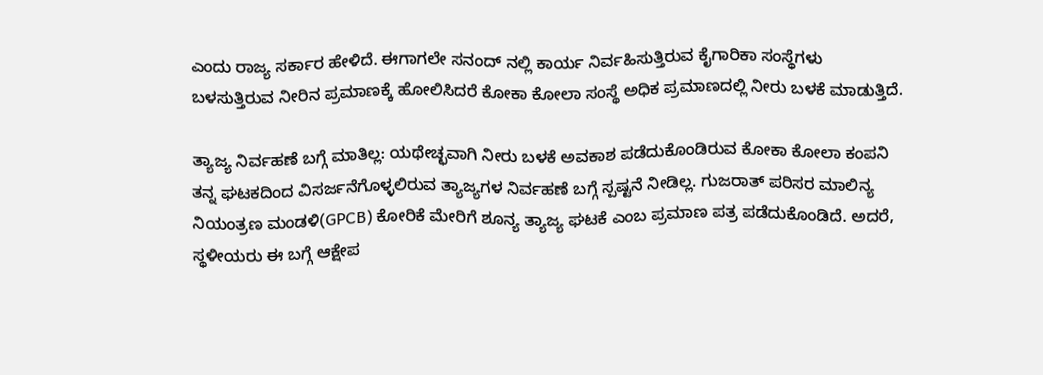ಎಂದು ರಾಜ್ಯ ಸರ್ಕಾರ ಹೇಳಿದೆ. ಈಗಾಗಲೇ ಸನಂದ್ ನಲ್ಲಿ ಕಾರ್ಯ ನಿರ್ವಹಿಸುತ್ತಿರುವ ಕೈಗಾರಿಕಾ ಸಂಸ್ಥೆಗಳು ಬಳಸುತ್ತಿರುವ ನೀರಿನ ಪ್ರಮಾಣಕ್ಕೆ ಹೋಲಿಸಿದರೆ ಕೋಕಾ ಕೋಲಾ ಸಂಸ್ಥೆ ಅಧಿಕ ಪ್ರಮಾಣದಲ್ಲಿ ನೀರು ಬಳಕೆ ಮಾಡುತ್ತಿದೆ.

ತ್ಯಾಜ್ಯ ನಿರ್ವಹಣೆ ಬಗ್ಗೆ ಮಾತಿಲ್ಲ: ಯಥೇಚ್ಛವಾಗಿ ನೀರು ಬಳಕೆ ಅವಕಾಶ ಪಡೆದುಕೊಂಡಿರುವ ಕೋಕಾ ಕೋಲಾ ಕಂಪನಿ ತನ್ನ ಘಟಕದಿಂದ ವಿಸರ್ಜನೆಗೊಳ್ಳಲಿರುವ ತ್ಯಾಜ್ಯಗಳ ನಿರ್ವಹಣೆ ಬಗ್ಗೆ ಸ್ಪಷ್ಟನೆ ನೀಡಿಲ್ಲ. ಗುಜರಾತ್ ಪರಿಸರ ಮಾಲಿನ್ಯ ನಿಯಂತ್ರಣ ಮಂಡಳಿ(GPCB) ಕೋರಿಕೆ ಮೇರಿಗೆ ಶೂನ್ಯ ತ್ಯಾಜ್ಯ ಘಟಕೆ ಎಂಬ ಪ್ರಮಾಣ ಪತ್ರ ಪಡೆದುಕೊಂಡಿದೆ. ಅದರೆ, ಸ್ಥಳೀಯರು ಈ ಬಗ್ಗೆ ಆಕ್ಷೇಪ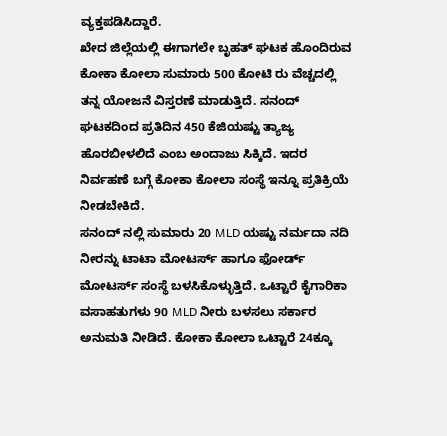ವ್ಯಕ್ತಪಡಿಸಿದ್ದಾರೆ.
ಖೇದ ಜಿಲ್ಲೆಯಲ್ಲಿ ಈಗಾಗಲೇ ಬೃಹತ್ ಘಟಕ ಹೊಂದಿರುವ ಕೋಕಾ ಕೋಲಾ ಸುಮಾರು 500 ಕೋಟಿ ರು ವೆಚ್ಚದಲ್ಲಿ ತನ್ನ ಯೋಜನೆ ವಿಸ್ತರಣೆ ಮಾಡುತ್ತಿದೆ. ಸನಂದ್ ಘಟಕದಿಂದ ಪ್ರತಿದಿನ 450 ಕೆಜಿಯಷ್ಟು ತ್ಯಾಜ್ಯ ಹೊರಬೀಳಲಿದೆ ಎಂಬ ಅಂದಾಜು ಸಿಕ್ಕಿದೆ. ಇದರ ನಿರ್ವಹಣೆ ಬಗ್ಗೆ ಕೋಕಾ ಕೋಲಾ ಸಂಸ್ಥೆ ಇನ್ನೂ ಪ್ರತಿಕ್ರಿಯೆ ನೀಡಬೇಕಿದೆ.
ಸನಂದ್ ನಲ್ಲಿ ಸುಮಾರು 20 MLD ಯಷ್ಟು ನರ್ಮದಾ ನದಿ ನೀರನ್ನು ಟಾಟಾ ಮೋಟರ್ಸ್ ಹಾಗೂ ಫೋರ್ಡ್ ಮೋಟರ್ಸ್ ಸಂಸ್ಥೆ ಬಳಸಿಕೊಳ್ಳುತ್ತಿದೆ. ಒಟ್ಟಾರೆ ಕೈಗಾರಿಕಾ ವಸಾಹತುಗಳು 90 MLD ನೀರು ಬಳಸಲು ಸರ್ಕಾರ ಅನುಮತಿ ನೀಡಿದೆ. ಕೋಕಾ ಕೋಲಾ ಒಟ್ಟಾರೆ 24ಕ್ಕೂ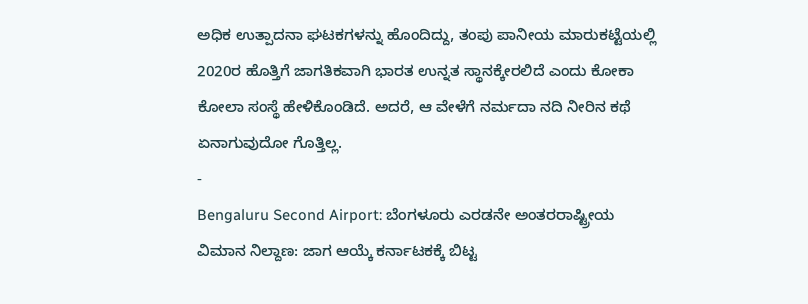ಅಧಿಕ ಉತ್ಪಾದನಾ ಘಟಕಗಳನ್ನು ಹೊಂದಿದ್ದು, ತಂಪು ಪಾನೀಯ ಮಾರುಕಟ್ಟೆಯಲ್ಲಿ 2020ರ ಹೊತ್ತಿಗೆ ಜಾಗತಿಕವಾಗಿ ಭಾರತ ಉನ್ನತ ಸ್ಥಾನಕ್ಕೇರಲಿದೆ ಎಂದು ಕೋಕಾ ಕೋಲಾ ಸಂಸ್ಥೆ ಹೇಳಿಕೊಂಡಿದೆ. ಅದರೆ, ಆ ವೇಳೆಗೆ ನರ್ಮದಾ ನದಿ ನೀರಿನ ಕಥೆ ಏನಾಗುವುದೋ ಗೊತ್ತಿಲ್ಲ.
-
Bengaluru Second Airport: ಬೆಂಗಳೂರು ಎರಡನೇ ಅಂತರರಾಷ್ಟ್ರೀಯ ವಿಮಾನ ನಿಲ್ದಾಣ: ಜಾಗ ಆಯ್ಕೆ ಕರ್ನಾಟಕಕ್ಕೆ ಬಿಟ್ಟ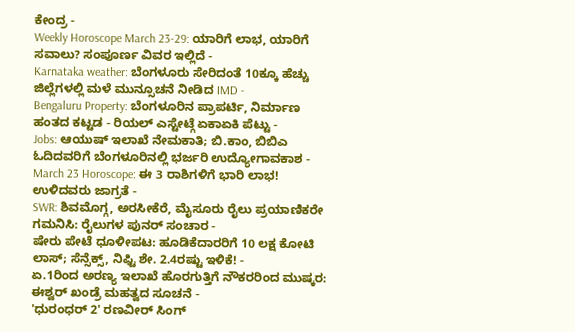ಕೇಂದ್ರ -
Weekly Horoscope March 23-29: ಯಾರಿಗೆ ಲಾಭ, ಯಾರಿಗೆ ಸವಾಲು? ಸಂಪೂರ್ಣ ವಿವರ ಇಲ್ಲಿದೆ -
Karnataka weather: ಬೆಂಗಳೂರು ಸೇರಿದಂತೆ 10ಕ್ಕೂ ಹೆಚ್ಚು ಜಿಲ್ಲೆಗಳಲ್ಲಿ ಮಳೆ ಮುನ್ಸೂಚನೆ ನೀಡಿದ IMD -
Bengaluru Property: ಬೆಂಗಳೂರಿನ ಪ್ರಾಪರ್ಟಿ, ನಿರ್ಮಾಣ ಹಂತದ ಕಟ್ಟಡ - ರಿಯಲ್ ಎಸ್ಟೇಟ್ಗೆ ಏಕಾಏಕಿ ಪೆಟ್ಟು -
Jobs: ಆಯುಷ್ ಇಲಾಖೆ ನೇಮಕಾತಿ; ಬಿ.ಕಾಂ, ಬಿಬಿಎ ಓದಿದವರಿಗೆ ಬೆಂಗಳೂರಿನಲ್ಲಿ ಭರ್ಜರಿ ಉದ್ಯೋಗಾವಕಾಶ -
March 23 Horoscope: ಈ 3 ರಾಶಿಗಳಿಗೆ ಭಾರಿ ಲಾಭ! ಉಳಿದವರು ಜಾಗ್ರತೆ -
SWR: ಶಿವಮೊಗ್ಗ, ಅರಸೀಕೆರೆ, ಮೈಸೂರು ರೈಲು ಪ್ರಯಾಣಿಕರೇ ಗಮನಿಸಿ: ರೈಲುಗಳ ಪುನರ್ ಸಂಚಾರ -
ಷೇರು ಪೇಟೆ ಧೂಳೀಪಟ: ಹೂಡಿಕೆದಾರರಿಗೆ 10 ಲಕ್ಷ ಕೋಟಿ ಲಾಸ್; ಸೆನ್ಸೆಕ್ಸ್, ನಿಫ್ಟಿ ಶೇ. 2.4ರಷ್ಟು ಇಳಿಕೆ! -
ಏ.1ರಿಂದ ಅರಣ್ಯ ಇಲಾಖೆ ಹೊರಗುತ್ತಿಗೆ ನೌಕರರಿಂದ ಮುಷ್ಕರ: ಈಶ್ವರ್ ಖಂಡ್ರೆ ಮಹತ್ವದ ಸೂಚನೆ -
'ಧುರಂಧರ್ 2' ರಣವೀರ್ ಸಿಂಗ್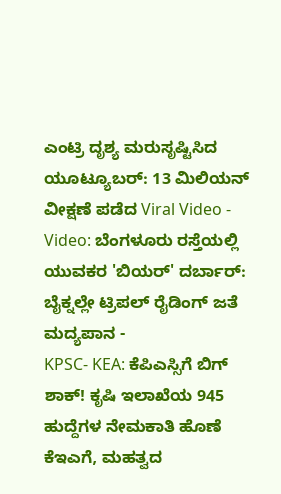ಎಂಟ್ರಿ ದೃಶ್ಯ ಮರುಸೃಷ್ಟಿಸಿದ ಯೂಟ್ಯೂಬರ್: 13 ಮಿಲಿಯನ್ ವೀಕ್ಷಣೆ ಪಡೆದ Viral Video -
Video: ಬೆಂಗಳೂರು ರಸ್ತೆಯಲ್ಲಿ ಯುವಕರ 'ಬಿಯರ್' ದರ್ಬಾರ್: ಬೈಕ್ನಲ್ಲೇ ಟ್ರಿಪಲ್ ರೈಡಿಂಗ್ ಜತೆ ಮದ್ಯಪಾನ -
KPSC- KEA: ಕೆಪಿಎಸ್ಸಿಗೆ ಬಿಗ್ ಶಾಕ್! ಕೃಷಿ ಇಲಾಖೆಯ 945 ಹುದ್ದೆಗಳ ನೇಮಕಾತಿ ಹೊಣೆ ಕೆಇಎಗೆ, ಮಹತ್ವದ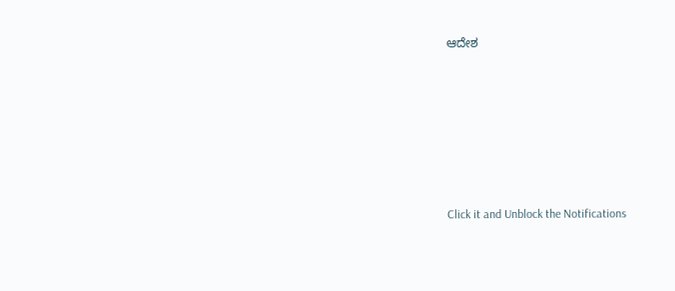ಆದೇಶ












Click it and Unblock the Notifications